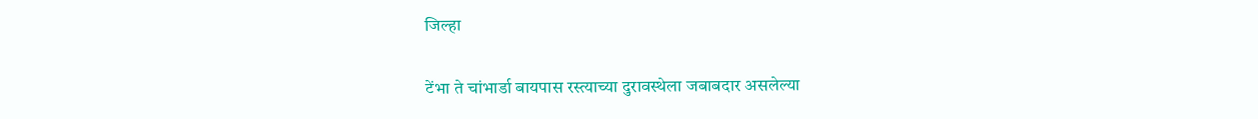जिल्हा

टेंभा ते चांभार्डा बायपास रस्त्याच्या दुरावस्थेला जबाबदार असलेल्या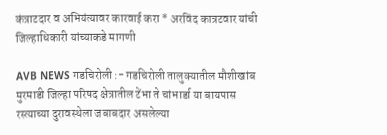कंत्राटदार व अभियंत्यावर कारवाई करा * अरविंद कात्रटवार यांची जिल्हाधिकारी यांच्याकडे मागणी

AVB NEWS गडचिरोली :- गडचिरोली तालुक्यातील मौशीखांब मुरमाडी जिल्हा परिषद क्षेत्रातील टेंभा ते चांभार्डा या बायपास रस्त्याच्या दुरावस्थेला जबाबदार असलेल्या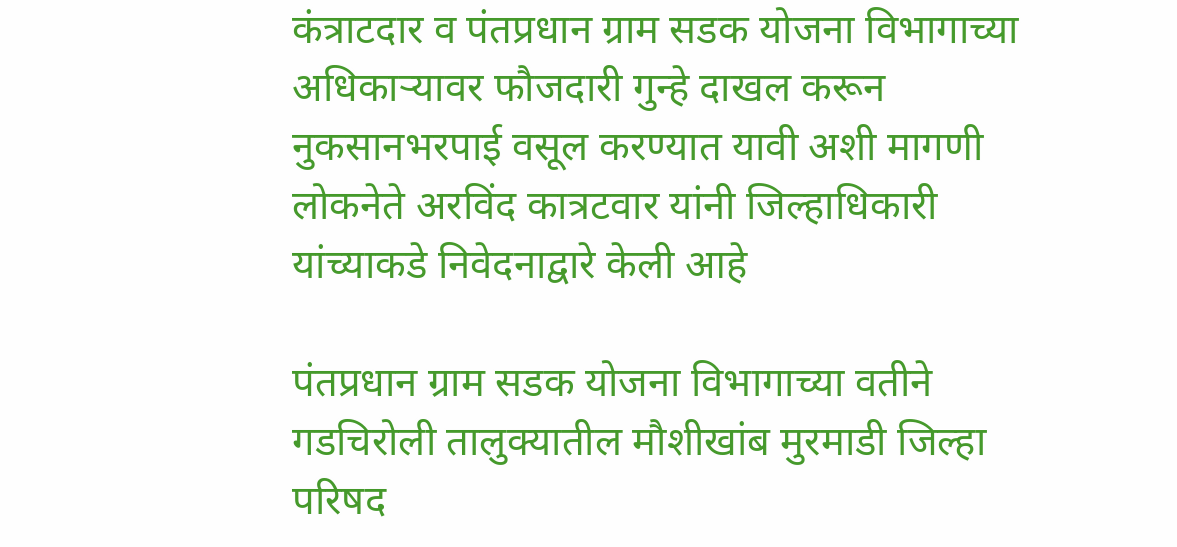कंत्राटदार व पंतप्रधान ग्राम सडक योजना विभागाच्या अधिकाऱ्यावर फौजदारी गुन्हे दाखल करून नुकसानभरपाई वसूल करण्यात यावी अशी मागणी लोकनेते अरविंद कात्रटवार यांनी जिल्हाधिकारी यांच्याकडे निवेदनाद्वारे केली आहे

पंतप्रधान ग्राम सडक योजना विभागाच्या वतीने गडचिरोली तालुक्यातील मौशीखांब मुरमाडी जिल्हा परिषद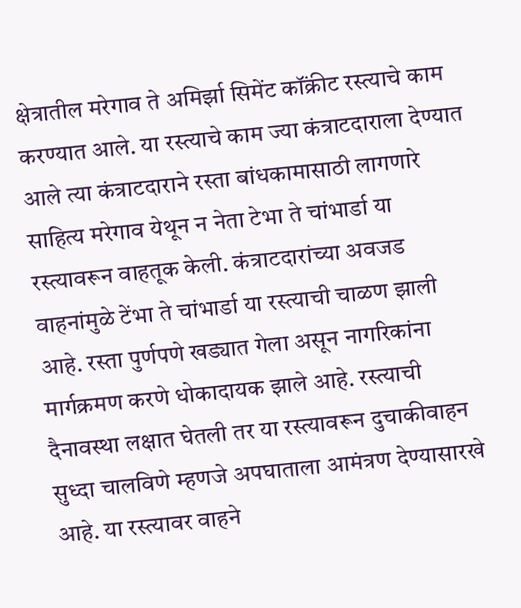क्षेत्रातील मरेगाव ते अमिर्झा सिमेंट कॉंक्रीट रस्त्याचे काम करण्यात आले. या रस्त्याचे काम ज्या कंत्राटदाराला देण्यात आले त्या कंत्राटदाराने रस्ता बांधकामासाठी लागणारे साहित्य मरेगाव येथून न नेता टेभा ते चांभार्डा या रस्त्यावरून वाहतूक केली. कंत्राटदारांच्या अवजड वाहनांमुळे टेंभा ते चांभार्डा या रस्त्याची चाळण झाली आहे. रस्ता पुर्णपणे खड्यात गेला असून नागरिकांना मार्गक्रमण करणे धोकादायक झाले आहे. रस्त्याची दैनावस्था लक्षात घेतली तर या रस्त्यावरून दुचाकीवाहन सुध्दा चालविणे म्हणजे अपघाताला आमंत्रण देण्यासारखे आहे. या रस्त्यावर वाहने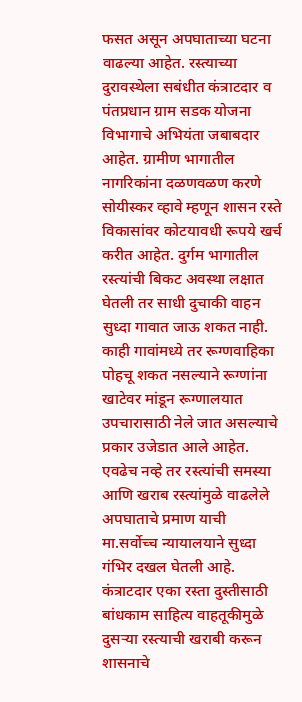फसत असून अपघाताच्या घटना वाढल्या आहेत. रस्त्याच्या दुरावस्थेला सबंधीत कंत्राटदार व पंतप्रधान ग्राम सडक योजना विभागाचे अभियंता जबाबदार आहेत. ग्रामीण भागातील नागरिकांना दळणवळण करणे सोयीस्कर व्हावे म्हणून शासन रस्ते विकासांवर कोटयावधी रूपये खर्च करीत आहेत. दुर्गम भागातील रस्त्यांची बिकट अवस्था लक्षात घेतली तर साधी दुचाकी वाहन सुध्दा गावात जाऊ शकत नाही. काही गावांमध्ये तर रूग्णवाहिका पोहचू शकत नसल्याने रूग्णांना खाटेवर मांडून रूग्णालयात उपचारासाठी नेले जात असल्याचे प्रकार उजेडात आले आहेत. एवढेच नव्हे तर रस्त्यांची समस्या आणि खराब रस्त्यांमुळे वाढलेले अपघाताचे प्रमाण याची मा.सर्वोच्च न्यायालयाने सुध्दा गंभिर दखल घेतली आहे. कंत्राटदार एका रस्ता दुस्तीसाठी बांधकाम साहित्य वाहतूकीमुळे दुसऱ्या रस्त्याची खराबी करून शासनाचे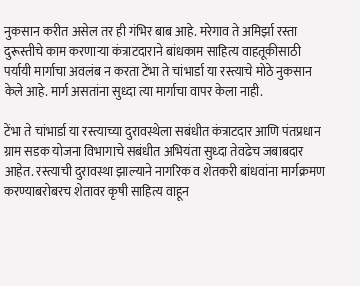नुकसान करीत असेल तर ही गंभिर बाब आहे. मरेगाव ते अमिर्झा रस्ता दुरूस्तीचे काम करणाऱ्या कंत्राटदाराने बांधकाम साहित्य वाहतूकीसाठी पर्यायी मार्गाचा अवलंब न करता टेंभा ते चांभार्डा या रस्त्याचे मोठे नुकसान केले आहे. मार्ग असतांना सुध्दा त्या मार्गाचा वापर केला नाही.

टेंभा ते चांभार्डा या रस्त्याच्या दुरावस्थेला सबंधीत कंत्राटदार आणि पंतप्रधान ग्राम सडक योजना विभागाचे सबंधीत अभियंता सुध्दा तेवढेच जबाबदार आहेत. रस्त्याची दुरावस्था झाल्याने नागरिक व शेतकरी बांधवांना मार्गक्रमण करण्याबरोबरच शेतावर कृषी साहित्य वाहून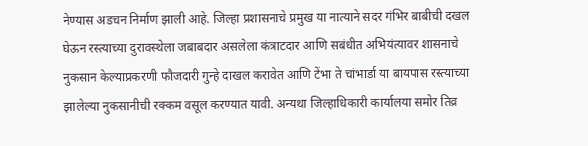नेण्यास अडचन निर्माण झाली आहे. जिल्हा प्रशासनाचे प्रमुख या नात्याने सदर गंभिर बाबीची दखल घेऊन रस्त्याच्या दुरावस्थेला जबाबदार असलेला कंत्राटदार आणि सबंधीत अभियंत्यावर शासनाचे नुकसान केल्याप्रकरणी फौजदारी गुन्हे दाखल करावेत आणि टेंभा ते चांभार्डा या बायपास रस्त्याच्या झालेल्या नुकसानीची रक्कम वसूल करण्यात यावी. अन्यथा जिल्हाधिकारी कार्यालया समोर तिव्र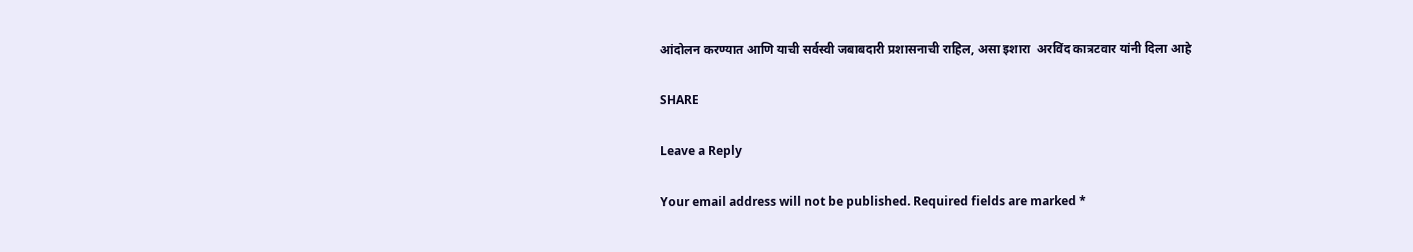आंदोलन करण्यात आणि याची सर्वस्वी जबाबदारी प्रशासनाची राहिल, असा इशारा  अरविंद कात्रटवार यांनी दिला आहे

SHARE

Leave a Reply

Your email address will not be published. Required fields are marked *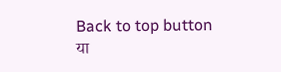Back to top button
या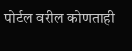पोर्टल वरील कोणताही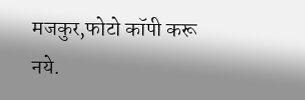मजकुर,फोटो कॉपी करू नये.